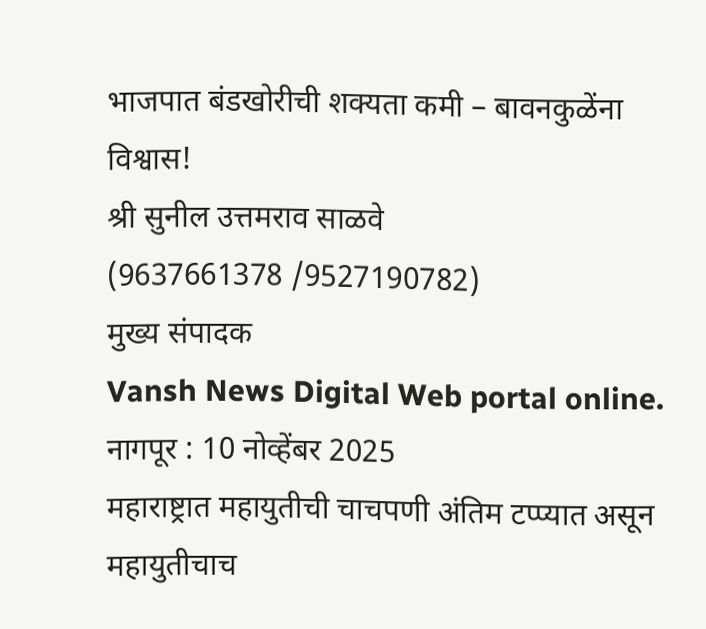भाजपात बंडखोरीची शक्यता कमी – बावनकुळेंना विश्वास!
श्री सुनील उत्तमराव साळवे
(9637661378 /9527190782)
मुख्य संपादक
Vansh News Digital Web portal online.
नागपूर : 10 नोव्हेंबर 2025
महाराष्ट्रात महायुतीची चाचपणी अंतिम टप्प्यात असून महायुतीचाच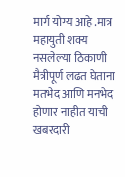मार्ग योग्य आहे .मात्र महायुती शक्य नसलेल्या ठिकाणी मैत्रीपूर्ण लढत घेताना मतभेद आणि मनभेद होणार नाहीत याची खबरदारी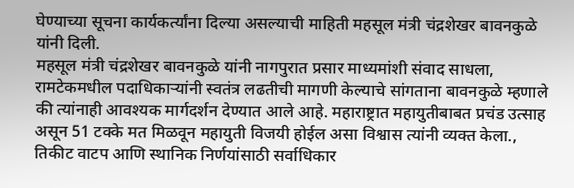घेण्याच्या सूचना कार्यकर्त्यांना दिल्या असल्याची माहिती महसूल मंत्री चंद्रशेखर बावनकुळे यांनी दिली.
महसूल मंत्री चंद्रशेखर बावनकुळे यांनी नागपुरात प्रसार माध्यमांशी संवाद साधला, रामटेकमधील पदाधिकाऱ्यांनी स्वतंत्र लढतीची मागणी केल्याचे सांगताना बावनकुळे म्हणाले की त्यांनाही आवश्यक मार्गदर्शन देण्यात आले आहे. महाराष्ट्रात महायुतीबाबत प्रचंड उत्साह असून 51 टक्के मत मिळवून महायुती विजयी होईल असा विश्वास त्यांनी व्यक्त केला.,
तिकीट वाटप आणि स्थानिक निर्णयांसाठी सर्वाधिकार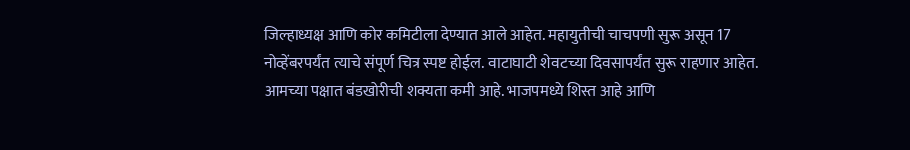जिल्हाध्यक्ष आणि कोर कमिटीला देण्यात आले आहेत. महायुतीची चाचपणी सुरू असून 17 नोव्हेंबरपर्यंत त्याचे संपूर्ण चित्र स्पष्ट होईल. वाटाघाटी शेवटच्या दिवसापर्यंत सुरू राहणार आहेत. आमच्या पक्षात बंडखोरीची शक्यता कमी आहे. भाजपमध्ये शिस्त आहे आणि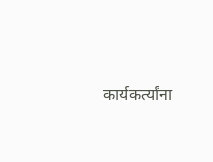कार्यकर्त्यांना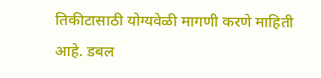तिकीटासाठी योग्यवेळी मागणी करणे माहिती आहे. डबल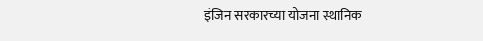इंजिन सरकारच्या योजना स्थानिक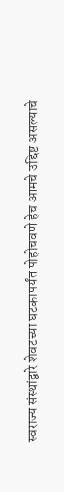स्वराज्य संस्थांद्वारे शेवटच्या घटकापर्यंत पोहोचवणे हेच आमचे उद्दिष्ट असल्याचे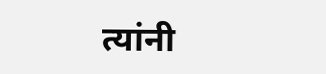त्यांनी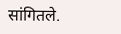सांगितले.